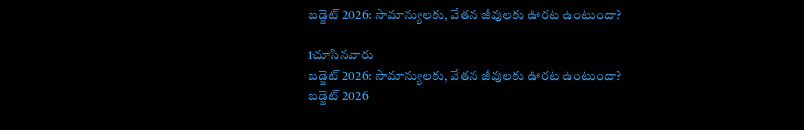బడ్జెట్ 2026: సామాన్యులకు, వేతన జీవులకు ఊరట ఉంటుందా?

1చూసినవారు
బడ్జెట్ 2026: సామాన్యులకు, వేతన జీవులకు ఊరట ఉంటుందా?
బడ్జెట్ 2026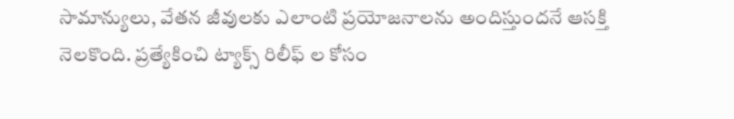సామాన్యులు, వేతన జీవులకు ఎలాంటి ప్రయోజనాలను అందిస్తుందనే ఆసక్తి నెలకొంది. ప్రత్యేకించి ట్యాక్స్ రిలీఫ్ ల కోసం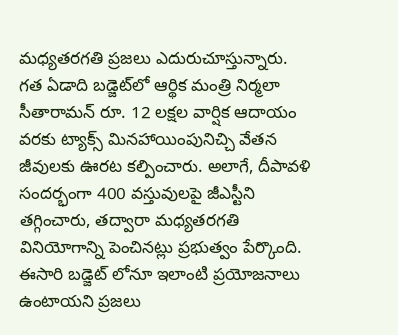మధ్యతరగతి ప్రజలు ఎదురుచూస్తున్నారు. గత ఏడాది బడ్జెట్‌లో ఆర్థిక మంత్రి నిర్మలా సీతారామన్ రూ. 12 లక్షల వార్షిక ఆదాయం వరకు ట్యాక్స్ మినహాయింపునిచ్చి వేతన జీవులకు ఊరట కల్పించారు. అలాగే, దీపావళి సందర్భంగా 400 వస్తువులపై జీఎస్టీని తగ్గించారు, తద్వారా మధ్యతరగతి వినియోగాన్ని పెంచినట్లు ప్రభుత్వం పేర్కొంది. ఈసారి బడ్జెట్ లోనూ ఇలాంటి ప్రయోజనాలు ఉంటాయని ప్రజలు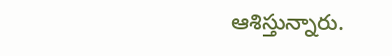ఆశిస్తున్నారు.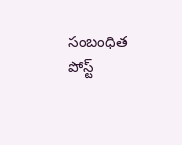సంబంధిత పోస్ట్